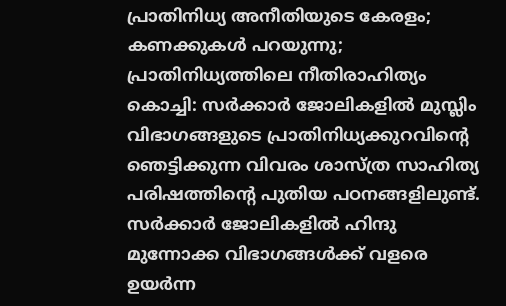പ്രാതിനിധ്യ അനീതിയുടെ കേരളം; കണക്കുകൾ പറയുന്നു; പ്രാതിനിധ്യത്തിലെ നീതിരാഹിത്യം
കൊച്ചി: സർക്കാർ ജോലികളിൽ മുസ്ലിം വിഭാഗങ്ങളുടെ പ്രാതിനിധ്യക്കുറവിന്റെ ഞെട്ടിക്കുന്ന വിവരം ശാസ്ത്ര സാഹിത്യ പരിഷത്തിന്റെ പുതിയ പഠനങ്ങളിലുണ്ട്. സർക്കാർ ജോലികളിൽ ഹിന്ദു മുന്നോക്ക വിഭാഗങ്ങൾക്ക് വളരെ ഉയർന്ന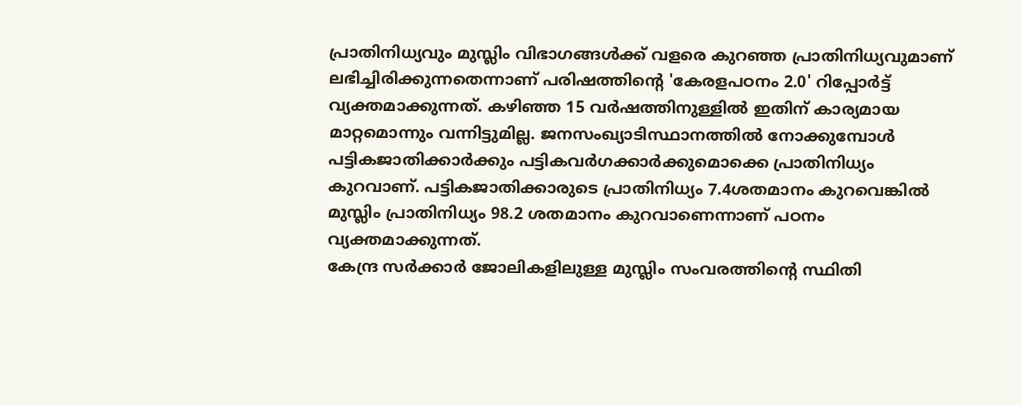പ്രാതിനിധ്യവും മുസ്ലിം വിഭാഗങ്ങൾക്ക് വളരെ കുറഞ്ഞ പ്രാതിനിധ്യവുമാണ് ലഭിച്ചിരിക്കുന്നതെന്നാണ് പരിഷത്തിന്റെ 'കേരളപഠനം 2.0' റിപ്പോർട്ട് വ്യക്തമാക്കുന്നത്. കഴിഞ്ഞ 15 വർഷത്തിനുള്ളിൽ ഇതിന് കാര്യമായ മാറ്റമൊന്നും വന്നിട്ടുമില്ല. ജനസംഖ്യാടിസ്ഥാനത്തിൽ നോക്കുമ്പോൾ പട്ടികജാതിക്കാർക്കും പട്ടികവർഗക്കാർക്കുമൊക്കെ പ്രാതിനിധ്യം കുറവാണ്. പട്ടികജാതിക്കാരുടെ പ്രാതിനിധ്യം 7.4ശതമാനം കുറവെങ്കിൽ മുസ്ലിം പ്രാതിനിധ്യം 98.2 ശതമാനം കുറവാണെന്നാണ് പഠനം വ്യക്തമാക്കുന്നത്.
കേന്ദ്ര സർക്കാർ ജോലികളിലുള്ള മുസ്ലിം സംവരത്തിന്റെ സ്ഥിതി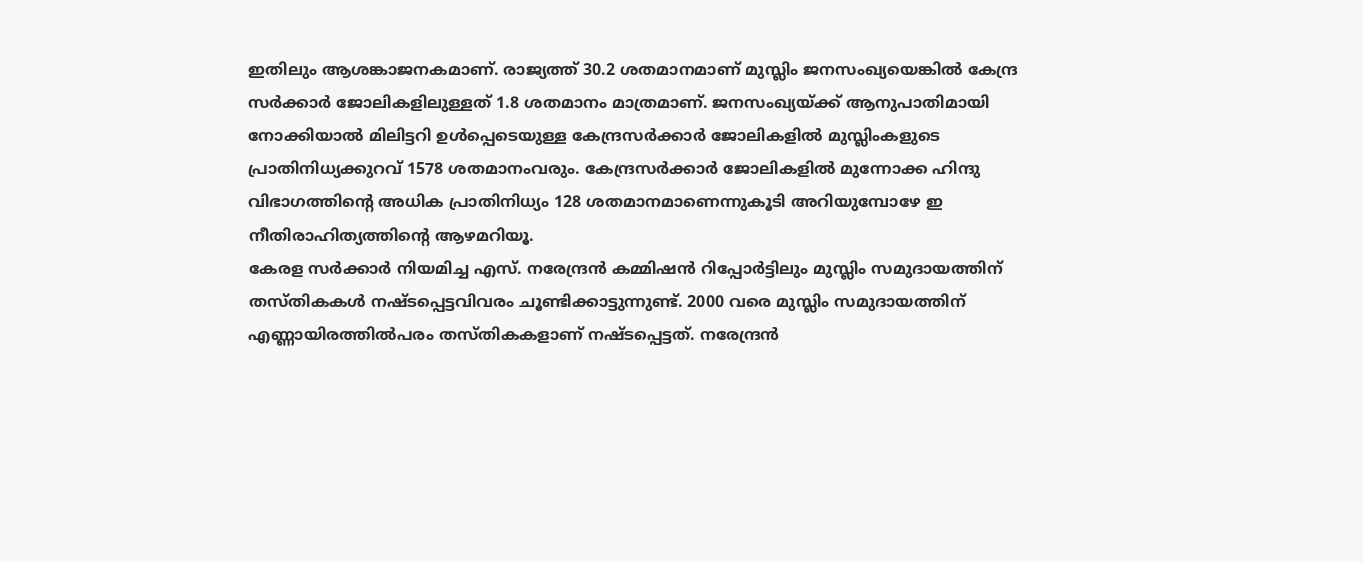ഇതിലും ആശങ്കാജനകമാണ്. രാജ്യത്ത് 30.2 ശതമാനമാണ് മുസ്ലിം ജനസംഖ്യയെങ്കിൽ കേന്ദ്ര സർക്കാർ ജോലികളിലുള്ളത് 1.8 ശതമാനം മാത്രമാണ്. ജനസംഖ്യയ്ക്ക് ആനുപാതിമായി നോക്കിയാൽ മിലിട്ടറി ഉൾപ്പെടെയുള്ള കേന്ദ്രസർക്കാർ ജോലികളിൽ മുസ്ലിംകളുടെ പ്രാതിനിധ്യക്കുറവ് 1578 ശതമാനംവരും. കേന്ദ്രസർക്കാർ ജോലികളിൽ മുന്നോക്ക ഹിന്ദു വിഭാഗത്തിന്റെ അധിക പ്രാതിനിധ്യം 128 ശതമാനമാണെന്നുകൂടി അറിയുമ്പോഴേ ഇ നീതിരാഹിത്യത്തിന്റെ ആഴമറിയൂ.
കേരള സർക്കാർ നിയമിച്ച എസ്. നരേന്ദ്രൻ കമ്മിഷൻ റിപ്പോർട്ടിലും മുസ്ലിം സമുദായത്തിന് തസ്തികകൾ നഷ്ടപ്പെട്ടവിവരം ചൂണ്ടിക്കാട്ടുന്നുണ്ട്. 2000 വരെ മുസ്ലിം സമുദായത്തിന് എണ്ണായിരത്തിൽപരം തസ്തികകളാണ് നഷ്ടപ്പെട്ടത്. നരേന്ദ്രൻ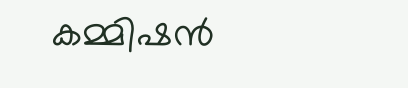കമ്മിഷൻ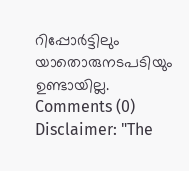റിപ്പോർട്ടിലും യാതൊരുനടപടിയും ഉണ്ടായില്ല.
Comments (0)
Disclaimer: "The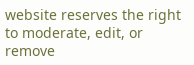website reserves the right to moderate, edit, or remove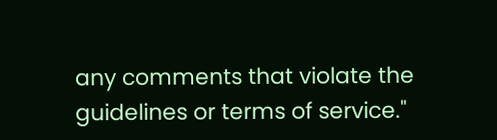any comments that violate the guidelines or terms of service."